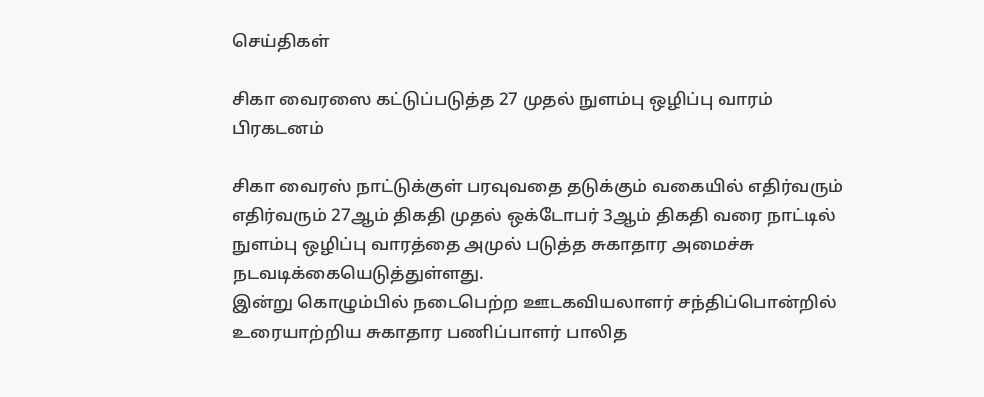செய்திகள்

சிகா வைரஸை கட்டுப்படுத்த 27 முதல் நுளம்பு ஒழிப்பு வாரம் பிரகடனம்

சிகா வைரஸ் நாட்டுக்குள் பரவுவதை தடுக்கும் வகையில் எதிர்வரும் எதிர்வரும் 27ஆம் திகதி முதல் ஒக்டோபர் 3ஆம் திகதி வரை நாட்டில் நுளம்பு ஒழிப்பு வாரத்தை அமுல் படுத்த சுகாதார அமைச்சு நடவடிக்கையெடுத்துள்ளது.
இன்று கொழும்பில் நடைபெற்ற ஊடகவியலாளர் சந்திப்பொன்றில் உரையாற்றிய சுகாதார பணிப்பாளர் பாலித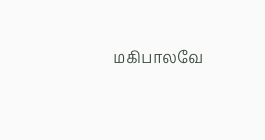மகிபாலவே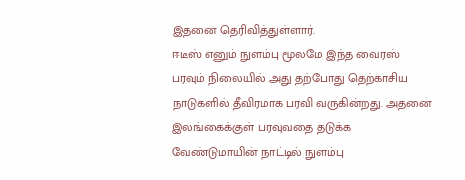இதனை தெரிவித்துள்ளார்.
ஈடீஸ் எனும் நுளம்பு மூலமே இந்த வைரஸ் பரவும் நிலையில் அது தற்போது தெற்காசிய நாடுகளில் தீவிரமாக பரவி வருகின்றது. அதனை இலங்கைக்குள் பரவுவதை தடுக்க வேண்டுமாயின் நாட்டில் நுளம்பு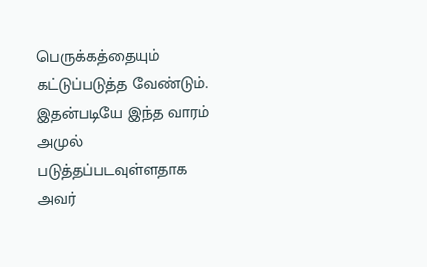பெருக்கத்தையும் கட்டுப்படுத்த வேண்டும். இதன்படியே இந்த வாரம் அமுல் படுத்தப்படவுள்ளதாக அவர்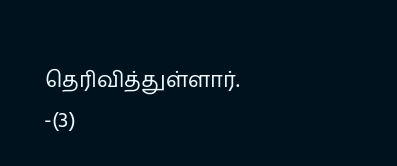தெரிவித்துள்ளார். -(3)